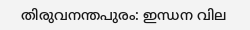തിരുവനന്തപുരം: ഇന്ധന വില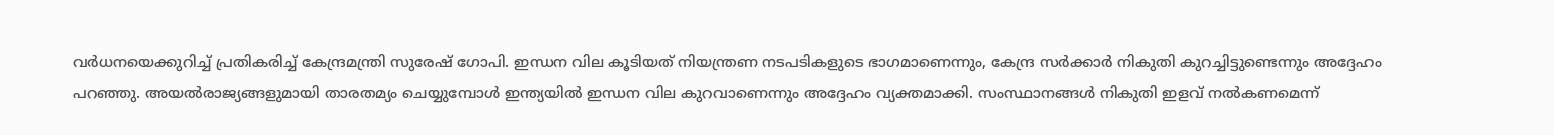വർധനയെക്കുറിച്ച് പ്രതികരിച്ച് കേന്ദ്രമന്ത്രി സുരേഷ് ഗോപി. ഇന്ധന വില കൂടിയത് നിയന്ത്രണ നടപടികളുടെ ഭാഗമാണെന്നും, കേന്ദ്ര സർക്കാർ നികുതി കുറച്ചിട്ടുണ്ടെന്നും അദ്ദേഹം പറഞ്ഞു. അയൽരാജ്യങ്ങളുമായി താരതമ്യം ചെയ്യുമ്പോൾ ഇന്ത്യയിൽ ഇന്ധന വില കുറവാണെന്നും അദ്ദേഹം വ്യക്തമാക്കി. സംസ്ഥാനങ്ങൾ നികുതി ഇളവ് നൽകണമെന്ന്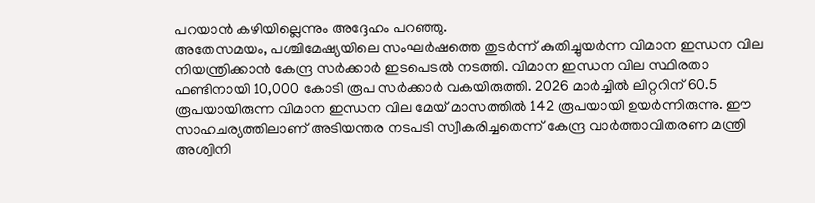പറയാൻ കഴിയില്ലെന്നും അദ്ദേഹം പറഞ്ഞു.
അതേസമയം, പശ്ചിമേഷ്യയിലെ സംഘർഷത്തെ തുടർന്ന് കുതിച്ചുയർന്ന വിമാന ഇന്ധന വില നിയന്ത്രിക്കാൻ കേന്ദ്ര സർക്കാർ ഇടപെടൽ നടത്തി. വിമാന ഇന്ധന വില സ്ഥിരതാ ഫണ്ടിനായി 10,000 കോടി രൂപ സർക്കാർ വകയിരുത്തി. 2026 മാർച്ചിൽ ലിറ്ററിന് 60.5 രൂപയായിരുന്ന വിമാന ഇന്ധന വില മേയ് മാസത്തിൽ 142 രൂപയായി ഉയർന്നിരുന്നു. ഈ സാഹചര്യത്തിലാണ് അടിയന്തര നടപടി സ്വീകരിച്ചതെന്ന് കേന്ദ്ര വാർത്താവിതരണ മന്ത്രി അശ്വിനി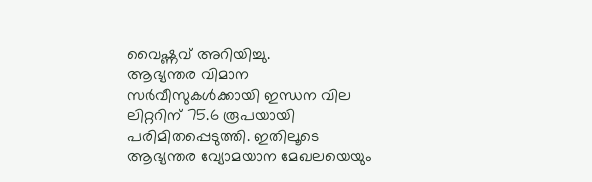വൈഷ്ണവ് അറിയിച്ചു.
ആഭ്യന്തര വിമാന സർവീസുകൾക്കായി ഇന്ധന വില ലിറ്ററിന് 75.6 രൂപയായി പരിമിതപ്പെടുത്തി. ഇതിലൂടെ ആഭ്യന്തര വ്യോമയാന മേഖലയെയും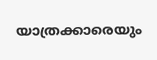യാത്രക്കാരെയും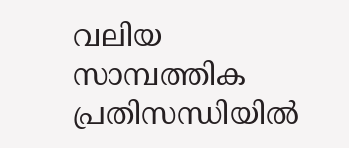വലിയ സാമ്പത്തിക പ്രതിസന്ധിയിൽ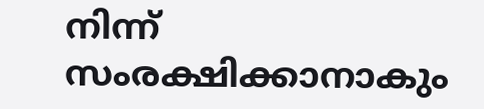നിന്ന് സംരക്ഷിക്കാനാകും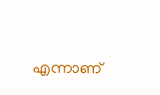എന്നാണ്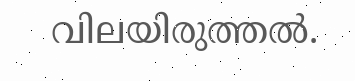വിലയിരുത്തൽ.